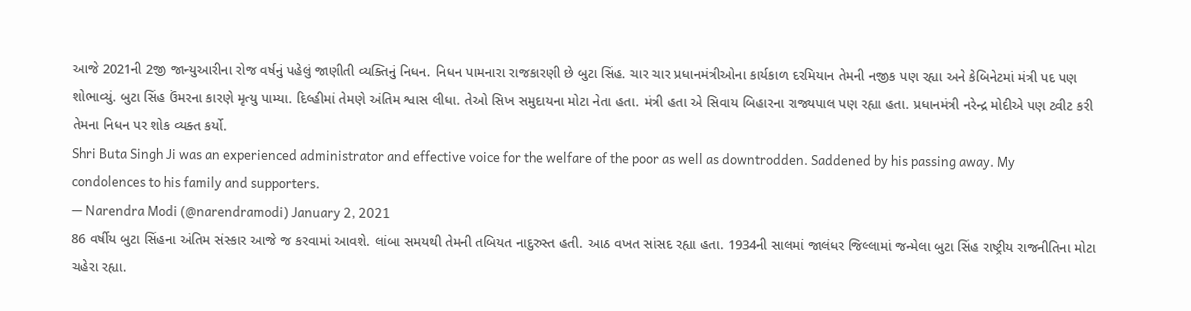આજે 2021ની 2જી જાન્યુઆરીના રોજ વર્ષનું પહેલું જાણીતી વ્યક્તિનું નિધન. નિધન પામનારા રાજકારણી છે બુટા સિંહ. ચાર ચાર પ્રધાનમંત્રીઓના કાર્યકાળ દરમિયાન તેમની નજીક પણ રહ્યા અને કેબિનેટમાં મંત્રી પદ પણ શોભાવ્યું. બુટા સિંહ ઉંમરના કારણે મૃત્યુ પામ્યા. દિલ્હીમાં તેમણે અંતિમ શ્વાસ લીધા. તેઓ સિખ સમુદાયના મોટા નેતા હતા. મંત્રી હતા એ સિવાય બિહારના રાજ્યપાલ પણ રહ્યા હતા. પ્રધાનમંત્રી નરેન્દ્ર મોદીએ પણ ટ્વીટ કરી તેમના નિધન પર શોક વ્યક્ત કર્યો.
Shri Buta Singh Ji was an experienced administrator and effective voice for the welfare of the poor as well as downtrodden. Saddened by his passing away. My condolences to his family and supporters.
— Narendra Modi (@narendramodi) January 2, 2021
86 વર્ષીય બુટા સિંહના અંતિમ સંસ્કાર આજે જ કરવામાં આવશે. લાંબા સમયથી તેમની તબિયત નાદુરુસ્ત હતી. આઠ વખત સાંસદ રહ્યા હતા. 1934ની સાલમાં જાલંધર જિલ્લામાં જન્મેલા બુટા સિંહ રાષ્ટ્રીય રાજનીતિના મોટા ચહેરા રહ્યા.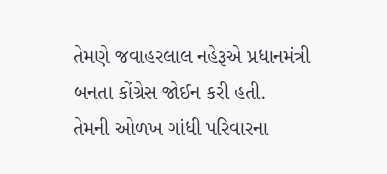તેમણે જવાહરલાલ નહેરૂએ પ્રધાનમંત્રી બનતા કોંગ્રેસ જોઈન કરી હતી.
તેમની ઓળખ ગાંધી પરિવારના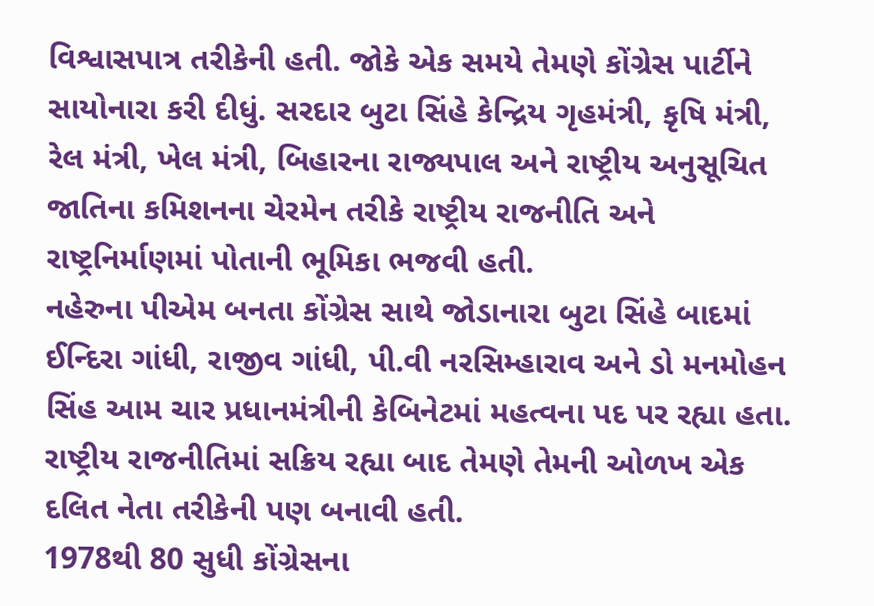વિશ્વાસપાત્ર તરીકેની હતી. જોકે એક સમયે તેમણે કોંગ્રેસ પાર્ટીને સાયોનારા કરી દીધું. સરદાર બુટા સિંહે કેન્દ્રિય ગૃહમંત્રી, કૃષિ મંત્રી, રેલ મંત્રી, ખેલ મંત્રી, બિહારના રાજ્યપાલ અને રાષ્ટ્રીય અનુસૂચિત જાતિના કમિશનના ચેરમેન તરીકે રાષ્ટ્રીય રાજનીતિ અને રાષ્ટ્રનિર્માણમાં પોતાની ભૂમિકા ભજવી હતી.
નહેરુના પીએમ બનતા કોંગ્રેસ સાથે જોડાનારા બુટા સિંહે બાદમાં ઈન્દિરા ગાંધી, રાજીવ ગાંધી, પી.વી નરસિમ્હારાવ અને ડો મનમોહન સિંહ આમ ચાર પ્રધાનમંત્રીની કેબિનેટમાં મહત્વના પદ પર રહ્યા હતા. રાષ્ટ્રીય રાજનીતિમાં સક્રિય રહ્યા બાદ તેમણે તેમની ઓળખ એક દલિત નેતા તરીકેની પણ બનાવી હતી.
1978થી 80 સુધી કોંગ્રેસના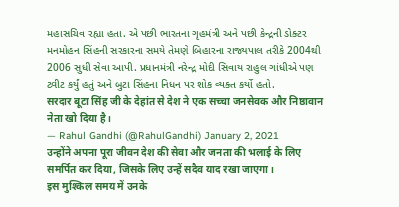મહાસચિવ રહ્યા હતા. એ પછી ભારતના ગૃહમંત્રી અને પછી કેન્દ્રની ડોક્ટર મનમોહન સિંહની સરકારના સમયે તેમણે બિહારના રાજ્યપાલ તરીકે 2004થી 2006 સુધી સેવા આપી. પ્રધાનમંત્રી નરેન્દ્ર મોદી સિવાય રાહુલ ગાંધીએ પણ ટ્વીટ કર્યું હતું અને બુટા સિંહના નિધન પર શોક વ્યક્ત કર્યો હતો.
सरदार बूटा सिंह जी के देहांत से देश ने एक सच्चा जनसेवक और निष्ठावान नेता खो दिया है।
— Rahul Gandhi (@RahulGandhi) January 2, 2021
उन्होंने अपना पूरा जीवन देश की सेवा और जनता की भलाई के लिए समर्पित कर दिया, जिसके लिए उन्हें सदैव याद रखा जाएगा।
इस मुश्किल समय में उनके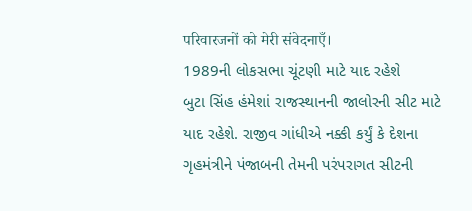परिवारजनों को मेरी संवेदनाएँ।
1989ની લોકસભા ચૂંટણી માટે યાદ રહેશે
બુટા સિંહ હંમેશાં રાજસ્થાનની જાલોરની સીટ માટે યાદ રહેશે. રાજીવ ગાંધીએ નક્કી કર્યું કે દેશના ગૃહમંત્રીને પંજાબની તેમની પરંપરાગત સીટની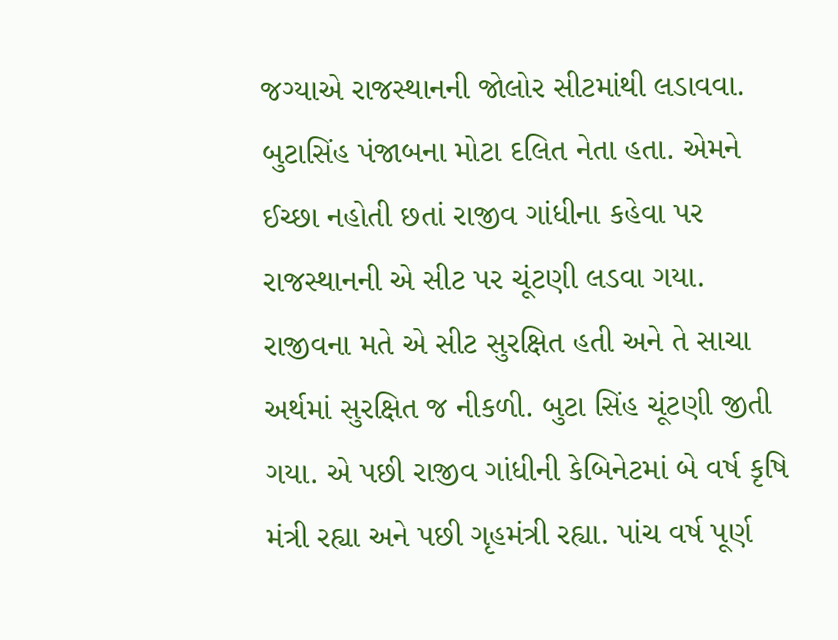જગ્યાએ રાજસ્થાનની જોલોર સીટમાંથી લડાવવા. બુટાસિંહ પંજાબના મોટા દલિત નેતા હતા. એમને ઈચ્છા નહોતી છતાં રાજીવ ગાંધીના કહેવા પર રાજસ્થાનની એ સીટ પર ચૂંટણી લડવા ગયા. રાજીવના મતે એ સીટ સુરક્ષિત હતી અને તે સાચા અર્થમાં સુરક્ષિત જ નીકળી. બુટા સિંહ ચૂંટણી જીતી ગયા. એ પછી રાજીવ ગાંધીની કેબિનેટમાં બે વર્ષ કૃષિ મંત્રી રહ્યા અને પછી ગૃહમંત્રી રહ્યા. પાંચ વર્ષ પૂર્ણ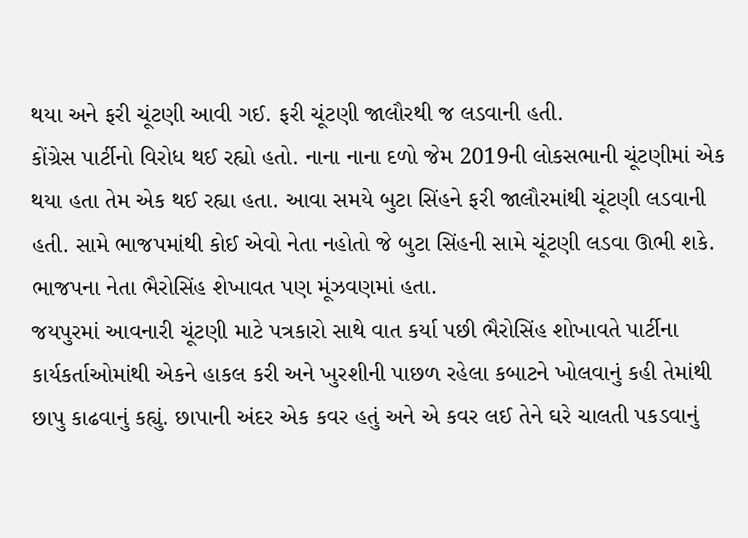થયા અને ફરી ચૂંટણી આવી ગઈ. ફરી ચૂંટણી જાલૌરથી જ લડવાની હતી.
કોંગ્રેસ પાર્ટીનો વિરોધ થઈ રહ્યો હતો. નાના નાના દળો જેમ 2019ની લોકસભાની ચૂંટણીમાં એક થયા હતા તેમ એક થઈ રહ્યા હતા. આવા સમયે બુટા સિંહને ફરી જાલૌરમાંથી ચૂંટણી લડવાની હતી. સામે ભાજપમાંથી કોઈ એવો નેતા નહોતો જે બુટા સિંહની સામે ચૂંટણી લડવા ઊભી શકે. ભાજપના નેતા ભૈરોસિંહ શેખાવત પણ મૂંઝવણમાં હતા.
જયપુરમાં આવનારી ચૂંટણી માટે પત્રકારો સાથે વાત કર્યા પછી ભૈરોસિંહ શોખાવતે પાર્ટીના કાર્યકર્તાઓમાંથી એકને હાકલ કરી અને ખુરશીની પાછળ રહેલા કબાટને ખોલવાનું કહી તેમાંથી છાપુ કાઢવાનું કહ્યું. છાપાની અંદર એક કવર હતું અને એ કવર લઈ તેને ઘરે ચાલતી પકડવાનું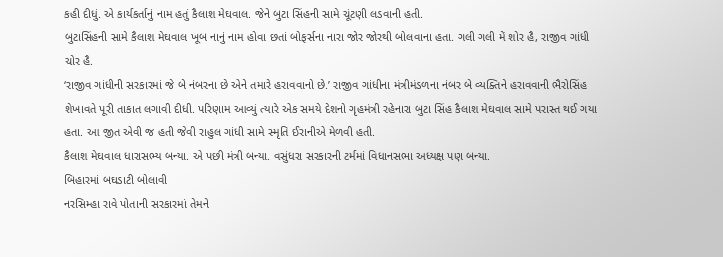કહી દીધું. એ કાર્યકર્તાનું નામ હતું કૈલાશ મેઘવાલ. જેને બુટા સિંહની સામે ચૂંટણી લડવાની હતી.
બુટાસિંહની સામે કૈલાશ મેઘવાલ ખૂબ નાનું નામ હોવા છતાં બોફર્સના નારા જોર જોરથી બોલવાના હતા. ગલી ગલી મેં શોર હૈ, રાજીવ ગાંધી ચોર હૈ.
‘રાજીવ ગાંધીની સરકારમાં જે બે નંબરના છે એને તમારે હરાવવાનો છે.’ રાજીવ ગાંધીના મંત્રીમંડળના નંબર બે વ્યક્તિને હરાવવાની ભૈરોસિંહ શેખાવતે પૂરી તાકાત લગાવી દીધી. પરિણામ આવ્યું ત્યારે એક સમયે દેશનો ગૃહમંત્રી રહેનારા બુટા સિંહ કૈલાશ મેઘવાલ સામે પરાસ્ત થઈ ગયા હતા. આ જીત એવી જ હતી જેવી રાહુલ ગાંધી સામે સ્મૃતિ ઈરાનીએ મેળવી હતી.
કૈલાશ મેઘવાલ ધારાસભ્ય બન્યા. એ પછી મંત્રી બન્યા. વસુંધરા સરકારની ટર્મમાં વિધાનસભા અધ્યક્ષ પણ બન્યા.
બિહારમાં બઘડાટી બોલાવી
નરસિમ્હા રાવે પોતાની સરકારમાં તેમને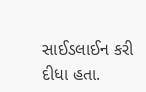સાઈડલાઈન કરી દીધા હતા.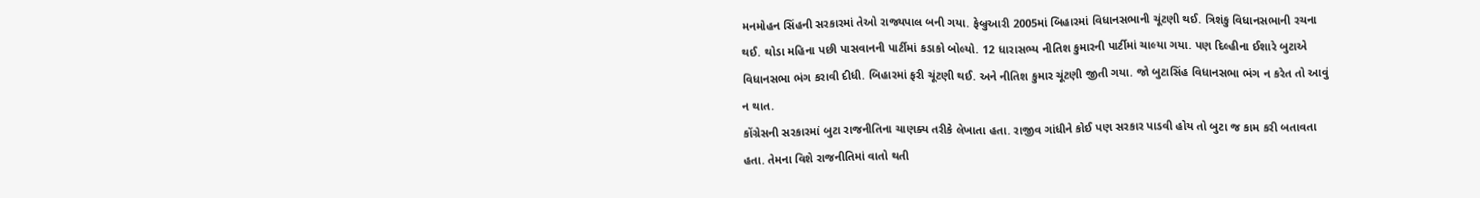મનમોહન સિંહની સરકારમાં તેઓ રાજ્યપાલ બની ગયા. ફેબ્રુઆરી 2005માં બિહારમાં વિધાનસભાની ચૂંટણી થઈ. ત્રિશંકુ વિધાનસભાની રચના થઈ. થોડા મહિના પછી પાસવાનની પાર્ટીમાં કડાકો બોલ્યો. 12 ધારાસભ્ય નીતિશ કુમારની પાર્ટીમાં ચાલ્યા ગયા. પણ દિલ્હીના ઈશારે બુટાએ વિધાનસભા ભંગ કરાવી દીધી. બિહારમાં ફરી ચૂંટણી થઈ. અને નીતિશ કુમાર ચૂંટણી જીતી ગયા. જો બુટાસિંહ વિધાનસભા ભંગ ન કરેત તો આવું ન થાત.
કોંગ્રેસની સરકારમાં બુટા રાજનીતિના ચાણક્ય તરીકે લેખાતા હતા. રાજીવ ગાંધીને કોઈ પણ સરકાર પાડવી હોય તો બુટા જ કામ કરી બતાવતા હતા. તેમના વિશે રાજનીતિમાં વાતો થતી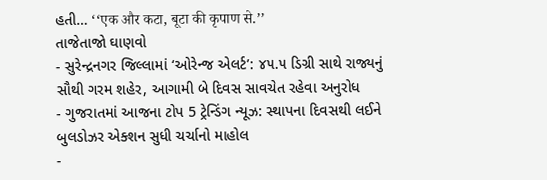હતી… ‘‘एक और कटा, बूटा की कृपाण से.’’
તાજેતાજો ઘાણવો
- સુરેન્દ્રનગર જિલ્લામાં ‘ઓરેન્જ એલર્ટ’: ૪૫.૫ ડિગ્રી સાથે રાજ્યનું સૌથી ગરમ શહેર, આગામી બે દિવસ સાવચેત રહેવા અનુરોધ
- ગુજરાતમાં આજના ટોપ 5 ટ્રેન્ડિંગ ન્યૂઝ: સ્થાપના દિવસથી લઈને બુલડોઝર એક્શન સુધી ચર્ચાનો માહોલ
-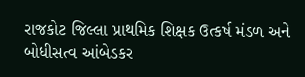રાજકોટ જિલ્લા પ્રાથમિક શિક્ષક ઉત્કર્ષ મંડળ અને બોધીસત્વ આંબેડકર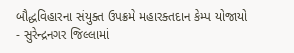બૌદ્ધવિહારના સંયુક્ત ઉપક્રમે મહારક્તદાન કેમ્પ યોજાયો
- સુરેન્દ્રનગર જિલ્લામાં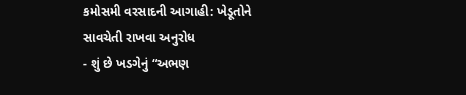કમોસમી વરસાદની આગાહી: ખેડૂતોને સાવચેતી રાખવા અનુરોધ
- શું છે ખડગેનું “અભણ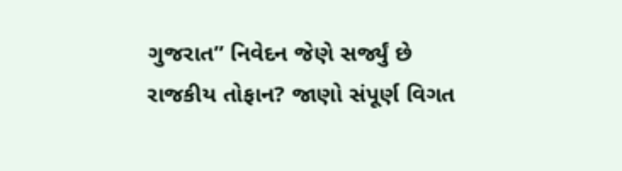ગુજરાત” નિવેદન જેણે સર્જ્યું છે રાજકીય તોફાન? જાણો સંપૂર્ણ વિગત